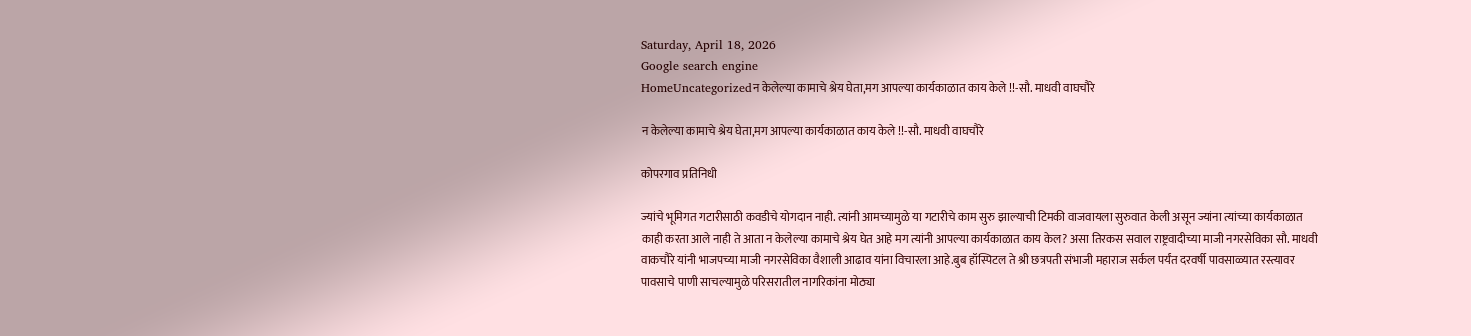Saturday, April 18, 2026
Google search engine
HomeUncategorizedन केलेल्या कामाचे श्रेय घेता,मग आपल्या कार्यकाळात काय केले !!-सौ. माधवी वाघचौरे

न केलेल्या कामाचे श्रेय घेता,मग आपल्या कार्यकाळात काय केले !!-सौ. माधवी वाघचौरे

कोपरगाव प्रतिनिधी

ज्यांचे भूमिगत गटारीसाठी कवडीचे योगदान नाही. त्यांनी आमच्यामुळे या गटारीचे काम सुरु झाल्याची टिमकी वाजवायला सुरुवात केली असून ज्यांना त्यांच्या कार्यकाळात काही करता आले नाही ते आता न केलेल्या कामाचे श्रेय घेत आहे मग त्यांनी आपल्या कार्यकाळात काय केल? असा तिरकस सवाल राष्ट्रवादीच्या माजी नगरसेविका सौ. माधवी वाकचौरे यांनी भाजपच्या माजी नगरसेविका वैशाली आढाव यांना विचारला आहे.बुब हॉस्पिटल ते श्री छत्रपती संभाजी महाराज सर्कल पर्यंत दरवर्षी पावसाळ्यात रस्त्यावर पावसाचे पाणी साचल्यामुळे परिसरातील नागरिकांना मोठ्या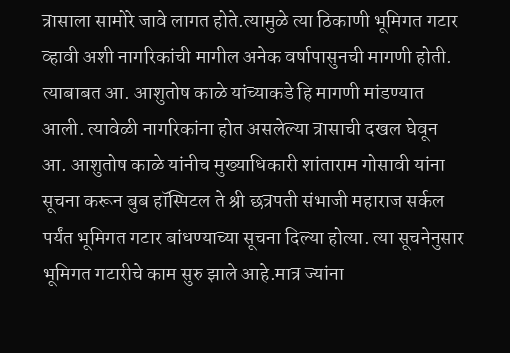त्रासाला सामोरे जावे लागत होते.त्यामुळे त्या ठिकाणी भूमिगत गटार व्हावी अशी नागरिकांची मागील अनेक वर्षापासुनची मागणी होती. त्याबाबत आ. आशुतोष काळे यांच्याकडे हि मागणी मांडण्यात आली. त्यावेळी नागरिकांना होत असलेल्या त्रासाची दखल घेवून आ. आशुतोष काळे यांनीच मुख्याधिकारी शांताराम गोसावी यांना सूचना करून बुब हॉस्पिटल ते श्री छत्रपती संभाजी महाराज सर्कल पर्यंत भूमिगत गटार बांधण्याच्या सूचना दिल्या होत्या. त्या सूचनेनुसार भूमिगत गटारीचे काम सुरु झाले आहे.मात्र ज्यांना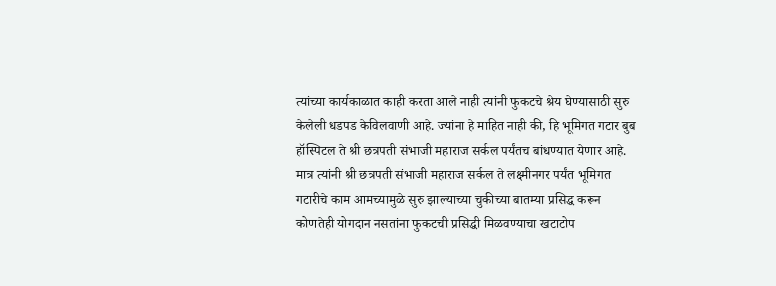त्यांच्या कार्यकाळात काही करता आले नाही त्यांनी फुकटचे श्रेय घेण्यासाठी सुरु केलेली धडपड केविलवाणी आहे. ज्यांना हे माहित नाही की, हि भूमिगत गटार बुब हॉस्पिटल ते श्री छत्रपती संभाजी महाराज सर्कल पर्यंतच बांधण्यात येणार आहे. मात्र त्यांनी श्री छत्रपती संभाजी महाराज सर्कल ते लक्ष्मीनगर पर्यंत भूमिगत गटारीचे काम आमच्यामुळे सुरु झाल्याच्या चुकीच्या बातम्या प्रसिद्ध करून कोणतेही योगदान नसतांना फुकटची प्रसिद्धी मिळवण्याचा खटाटोप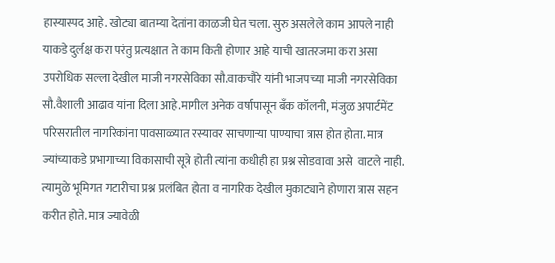हास्यास्पद आहे. खोट्या बातम्या देतांना काळजी घेत चला. सुरु असलेले काम आपले नाही याकडे दुर्लक्ष करा परंतु प्रत्यक्षात ते काम किती होणार आहे याची खातरजमा करा असा उपरोधिक सल्ला देखील माजी नगरसेविका सौ.वाकचौरे यांनी भाजपच्या माजी नगरसेविका सौ.वैशाली आढाव यांना दिला आहे.मागील अनेक वर्षापासून बँक कॉलनी, मंजुळ अपार्टमेंट परिसरातील नागरिकांना पावसाळ्यात रस्यावर साचणाऱ्या पाण्याचा त्रास होत होता. मात्र ज्यांच्याकडे प्रभागाच्या विकासाची सूत्रे होती त्यांना कधीही हा प्रश्न सोडवावा असे  वाटले नाही. त्यामुळे भूमिगत गटारीचा प्रश्न प्रलंबित होता व नागरिक देखील मुकाट्याने होणारा त्रास सहन करीत होते. मात्र ज्यावेळी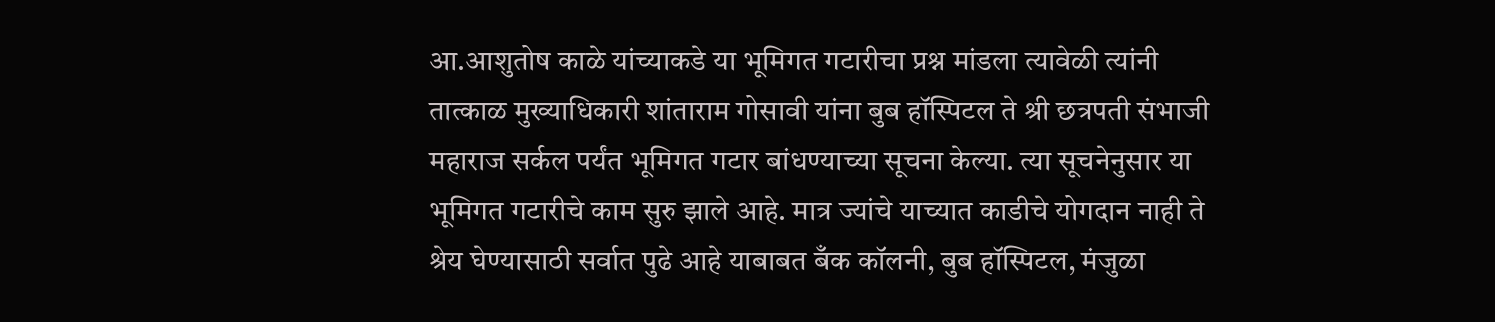आ.आशुतोष काळे यांच्याकडे या भूमिगत गटारीचा प्रश्न मांडला त्यावेळी त्यांनी तात्काळ मुख्याधिकारी शांताराम गोसावी यांना बुब हॉस्पिटल ते श्री छत्रपती संभाजी महाराज सर्कल पर्यंत भूमिगत गटार बांधण्याच्या सूचना केल्या. त्या सूचनेनुसार या भूमिगत गटारीचे काम सुरु झाले आहे. मात्र ज्यांचे याच्यात काडीचे योगदान नाही ते श्रेय घेण्यासाठी सर्वात पुढे आहे याबाबत बँक कॉलनी, बुब हॉस्पिटल, मंजुळा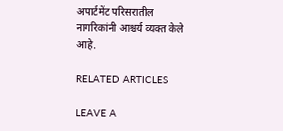अपार्टमेंट परिसरातील नागरिकांनी आश्चर्य व्यक्त केले आहे.

RELATED ARTICLES

LEAVE A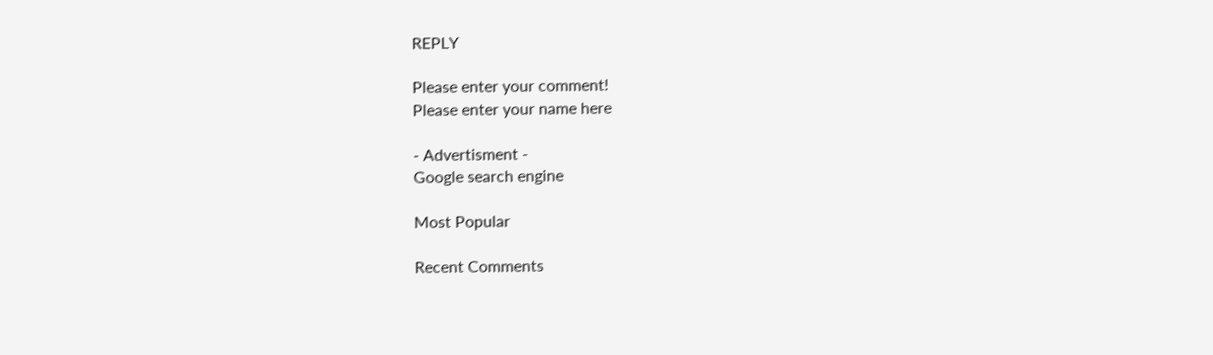REPLY

Please enter your comment!
Please enter your name here

- Advertisment -
Google search engine

Most Popular

Recent Comments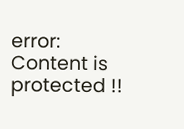error: Content is protected !!